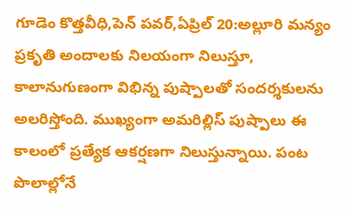గూడెం కొత్తవీధి,పెన్ పవర్,ఏప్రిల్ 20:అల్లూరి మన్యం ప్రకృతి అందాలకు నిలయంగా నిలుస్తూ, కాలానుగుణంగా విభిన్న పుష్పాలతో సందర్శకులను అలరిస్తోంది. ముఖ్యంగా అమరిల్లిస్ పుష్పాలు ఈ కాలంలో ప్రత్యేక ఆకర్షణగా నిలుస్తున్నాయి. పంట పొలాల్లోనే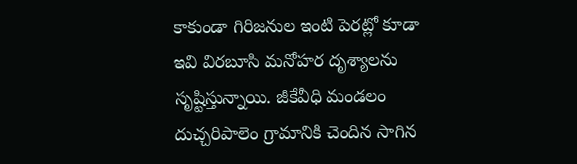కాకుండా గిరిజనుల ఇంటి పెరట్లో కూడా ఇవి విరబూసి మనోహర దృశ్యాలను సృష్టిస్తున్నాయి. జీకేవీధి మండలం దుచ్చరిపాలెం గ్రామానికి చెందిన సాగిన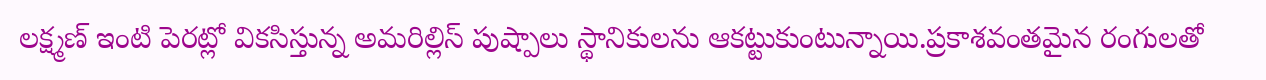లక్ష్మణ్ ఇంటి పెరట్లో వికసిస్తున్న అమరిల్లిస్ పుష్పాలు స్థానికులను ఆకట్టుకుంటున్నాయి.ప్రకాశవంతమైన రంగులతో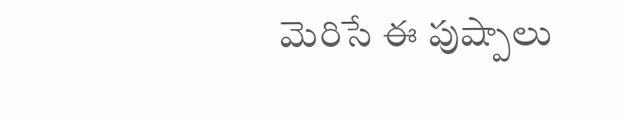మెరిసే ఈ పుష్పాలు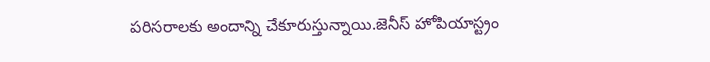పరిసరాలకు అందాన్ని చేకూరుస్తున్నాయి.జెనీస్ హోపియాస్ట్రం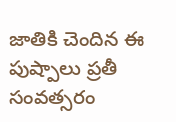జాతికి చెందిన ఈ పుష్పాలు ప్రతీ సంవత్సరం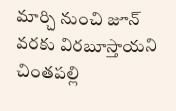మార్చి నుంచి జూన్ వరకు విరబూస్తాయని చింతపల్లి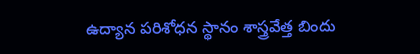ఉద్యాన పరిశోధన స్థానం శాస్త్రవేత్త బిందు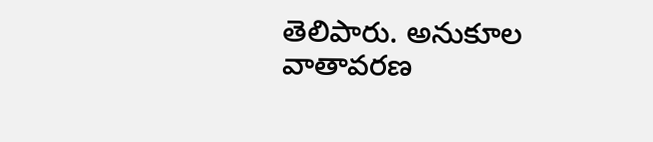తెలిపారు. అనుకూల వాతావరణ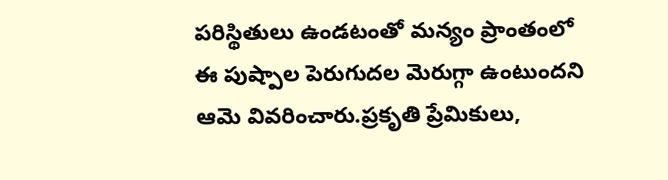పరిస్థితులు ఉండటంతో మన్యం ప్రాంతంలో ఈ పుష్పాల పెరుగుదల మెరుగ్గా ఉంటుందని ఆమె వివరించారు.ప్రకృతి ప్రేమికులు,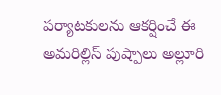పర్యాటకులను ఆకర్షించే ఈ అమరిల్లిస్ పుష్పాలు అల్లూరి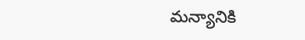మన్యానికి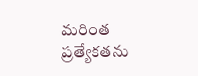మరింత ప్రత్యేకతను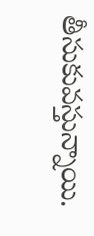తీసుకువస్తున్నాయి.